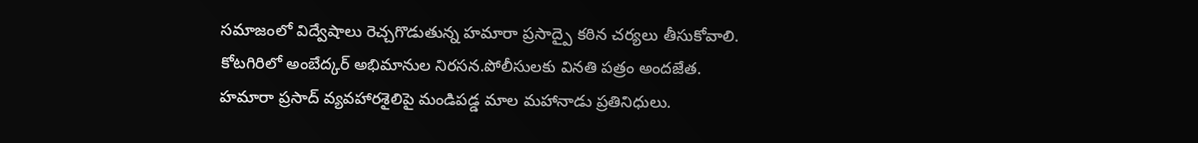సమాజంలో విద్వేషాలు రెచ్చగొడుతున్న హమారా ప్రసాద్పై కఠిన చర్యలు తీసుకోవాలి.
కోటగిరిలో అంబేద్కర్ అభిమానుల నిరసన.పోలీసులకు వినతి పత్రం అందజేత.
హమారా ప్రసాద్ వ్యవహారశైలిపై మండిపడ్డ మాల మహానాడు ప్రతినిధులు.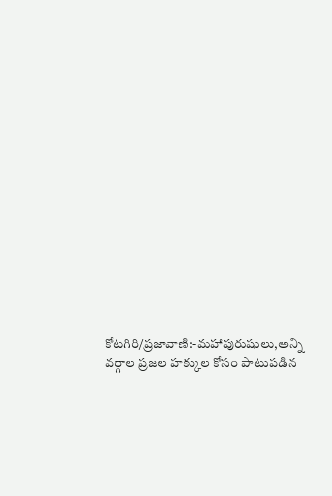కోటగిరి/ప్రజావాణి:-మహాపురుషులు,అన్ని వర్గాల ప్రజల హక్కుల కోసం పాటుపడిన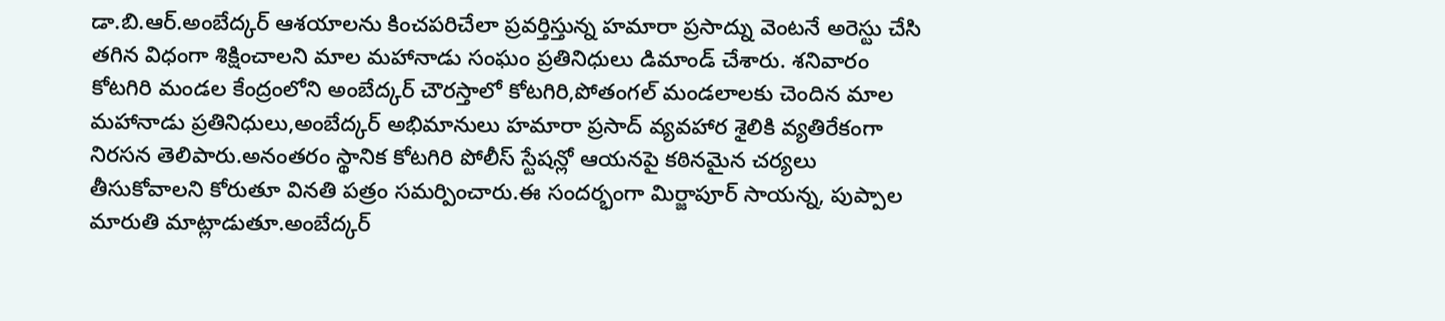డా.బి.ఆర్.అంబేద్కర్ ఆశయాలను కించపరిచేలా ప్రవర్తిస్తున్న హమారా ప్రసాద్ను వెంటనే అరెస్టు చేసి తగిన విధంగా శిక్షించాలని మాల మహానాడు సంఘం ప్రతినిధులు డిమాండ్ చేశారు. శనివారం కోటగిరి మండల కేంద్రంలోని అంబేద్కర్ చౌరస్తాలో కోటగిరి,పోతంగల్ మండలాలకు చెందిన మాల మహానాడు ప్రతినిధులు,అంబేద్కర్ అభిమానులు హమారా ప్రసాద్ వ్యవహార శైలికి వ్యతిరేకంగా నిరసన తెలిపారు.అనంతరం స్థానిక కోటగిరి పోలీస్ స్టేషన్లో ఆయనపై కఠినమైన చర్యలు తీసుకోవాలని కోరుతూ వినతి పత్రం సమర్పించారు.ఈ సందర్భంగా మిర్జాపూర్ సాయన్న, పుప్పాల మారుతి మాట్లాడుతూ.అంబేద్కర్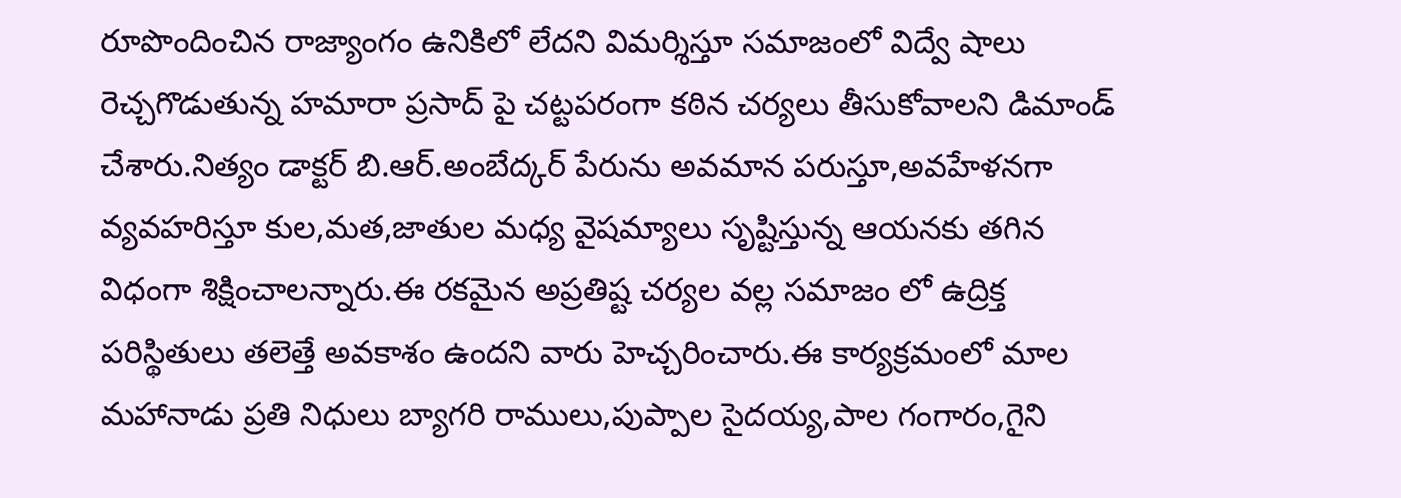రూపొందించిన రాజ్యాంగం ఉనికిలో లేదని విమర్శిస్తూ సమాజంలో విద్వే షాలు రెచ్చగొడుతున్న హమారా ప్రసాద్ పై చట్టపరంగా కఠిన చర్యలు తీసుకోవాలని డిమాండ్ చేశారు.నిత్యం డాక్టర్ బి.ఆర్.అంబేద్కర్ పేరును అవమాన పరుస్తూ,అవహేళనగా వ్యవహరిస్తూ కుల,మత,జాతుల మధ్య వైషమ్యాలు సృష్టిస్తున్న ఆయనకు తగిన విధంగా శిక్షించాలన్నారు.ఈ రకమైన అప్రతిష్ట చర్యల వల్ల సమాజం లో ఉద్రిక్త పరిస్థితులు తలెత్తే అవకాశం ఉందని వారు హెచ్చరించారు.ఈ కార్యక్రమంలో మాల మహానాడు ప్రతి నిధులు బ్యాగరి రాములు,పుప్పాల సైదయ్య,పాల గంగారం,గైని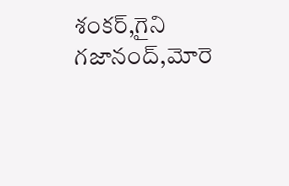శంకర్,గైని గజానంద్,మోరె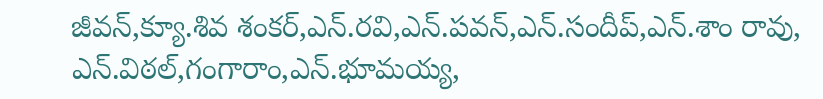జీవన్,క్యూ.శివ శంకర్,ఎన్.రవి,ఎన్.పవన్,ఎన్.సందీప్,ఎన్.శాం రావు, ఎన్.విఠల్,గంగారాం,ఎన్.భూమయ్య,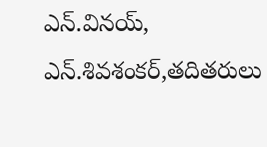ఎన్.వినయ్, ఎన్.శివశంకర్,తదితరులు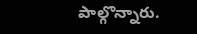పాల్గొన్నారు.